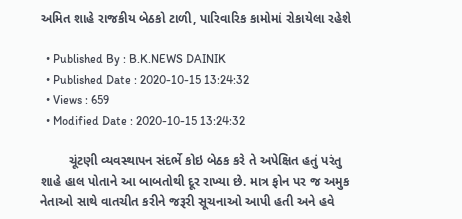અમિત શાહે રાજકીય બેઠકો ટાળી, પારિવારિક કામોમાં રોકાયેલા રહેશે

  • Published By : B.K.NEWS DAINIK
  • Published Date : 2020-10-15 13:24:32
  • Views : 659
  • Modified Date : 2020-10-15 13:24:32

        ચૂંટણી વ્યવસ્થાપન સંદર્ભે કોઇ બેઠક કરે તે અપેક્ષિત હતું પરંતુ શાહે હાલ પોતાને આ બાબતોથી દૂર રાખ્યા છે. માત્ર ફોન પર જ અમુક નેતાઓ સાથે વાતચીત કરીને જરૂરી સૂચનાઓ આપી હતી અને હવે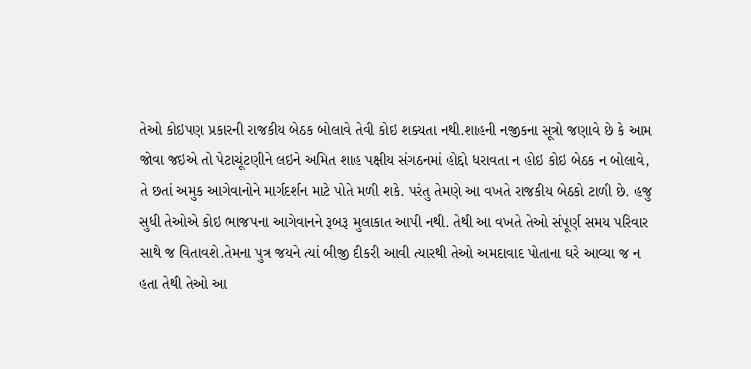તેઓ કોઇપણ પ્રકારની રાજકીય બેઠક બોલાવે તેવી કોઇ શક્યતા નથી.શાહની નજીકના સૂત્રો જણાવે છે કે આમ જોવા જઇએ તો પેટાચૂંટણીને લઇને અમિત શાહ પક્ષીય સંગઠનમાં હોદ્દો ધરાવતા ન હોઇ કોઇ બેઠક ન બોલાવે, તે છતાં અમુક આગેવાનોને માર્ગદર્શન માટે પોતે મળી શકે. પરંતુ તેમણે આ વખતે રાજકીય બેઠકો ટાળી છે. હજુ સુધી તેઓએ કોઇ ભાજપના આગેવાનને રૂબરૂ મુલાકાત આપી નથી. તેથી આ વખતે તેઓ સંપૂર્ણ સમય પરિવાર સાથે જ વિતાવશે.તેમના પુત્ર જયને ત્યાં બીજી દીકરી આવી ત્યારથી તેઓ અમદાવાદ પોતાના ઘરે આવ્યા જ ન હતા તેથી તેઓ આ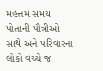મહત્તમ સમય પોતાની પૌત્રીઓ સાથે અને પરિવારના લોકો વચ્ચે જ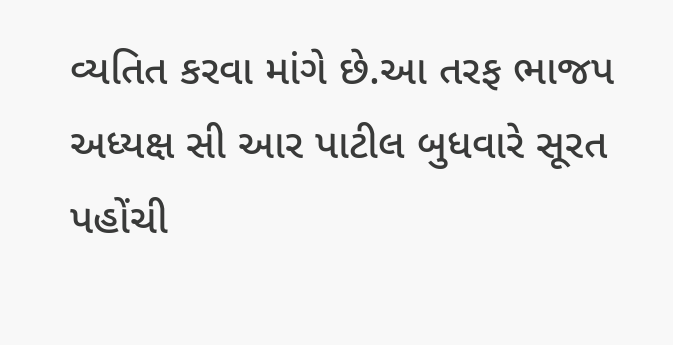વ્યતિત કરવા માંગે છે.આ તરફ ભાજપ અધ્યક્ષ સી આર પાટીલ બુધવારે સૂરત પહોંચી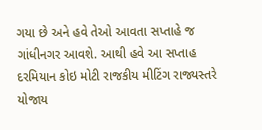ગયા છે અને હવે તેઓ આવતા સપ્તાહે જ ગાંધીનગર આવશે. આથી હવે આ સપ્તાહ દરમિયાન કોઇ મોટી રાજકીય મીટિંગ રાજ્યસ્તરે યોજાય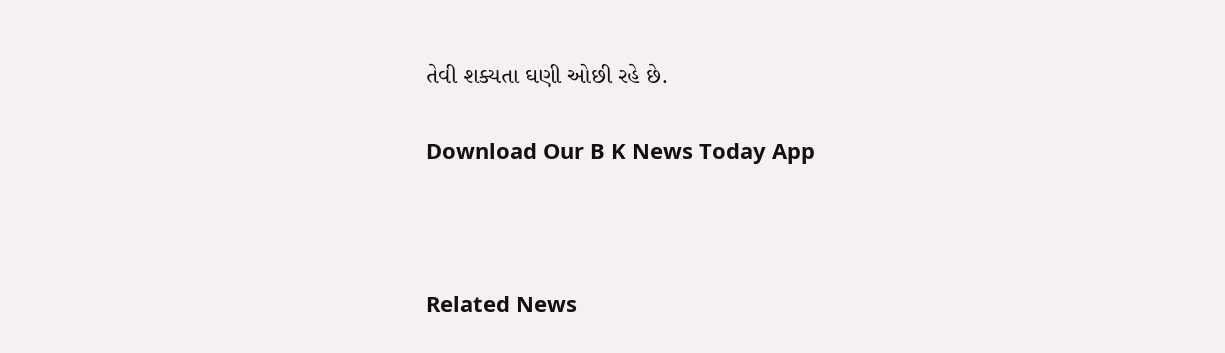તેવી શક્યતા ઘણી ઓછી રહે છે.

Download Our B K News Today App



Related News